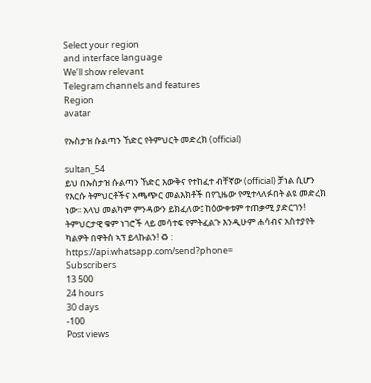Select your region
and interface language
We’ll show relevant
Telegram channels and features
Region
avatar

የኡስታዝ ሱልጣን ኸድር የትምህርት መድረክ (official)

sultan_54
ይህ በኡስታዝ ሱልጣን ኸድር እውቅና የተከፈተ ብቸኛው (official) ቻነል ሲሆን የእርሱ ትምህርቶችና አጫጭር መልእክቶች በየጊዜው የሚተላለፉበት ልዩ መድረክ ነው፡፡ አላህ መልካም ምንዳውን ይክፈለው፤ ከዕውቀቱም ተጠቃሚ ያድርገን! ትምህርታዊ ቁም ነገሮች ላይ መሳተፍ የምትፈልጉ እንዲሁም ሐሳብና አስተያየት ካልዎት በዋትስ ኣፕ ይላኩልን! ♻ : https://api.whatsapp.com/send?phone=
Subscribers
13 500
24 hours
30 days
-100
Post views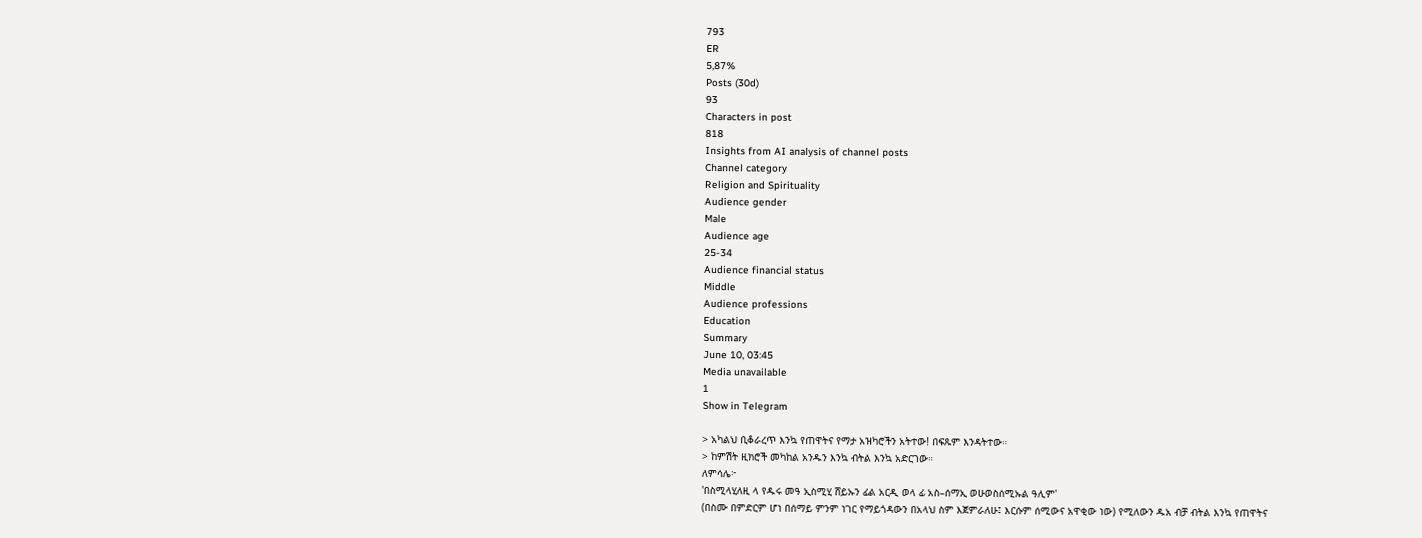793
ER
5,87%
Posts (30d)
93
Characters in post
818
Insights from AI analysis of channel posts
Channel category
Religion and Spirituality
Audience gender
Male
Audience age
25-34
Audience financial status
Middle
Audience professions
Education
Summary
June 10, 03:45
Media unavailable
1
Show in Telegram

> አካልህ ቢቆራረጥ እንኳ የጠዋትና የማታ አዝካሮችን አትተው! በፍጹም እንዳትተው።
> ከምሽት ዚክሮች መካከል አንዱን እንኳ ብትል እንኳ አድርገው።
ለምሳሌ፦
'በስሚላሂለዚ ላ የዱሩ መዓ ኢስሚሂ ሸይኡን ፊል አርዲ ወላ ፊ አስ–ሰማኢ ወሁወስሰሚኡል ዓሊም'
(በስሙ በምድርም ሆነ በሰማይ ምንም ነገር የማይጎዳውን በአላህ ስም እጀምራለሁ፤ እርሱም ሰሚውና አዋቂው ነው) የሚለውን ዱአ ብቻ ብትል እንኳ የጠዋትና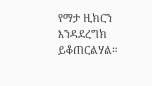የማታ ዚክርን እንዳደረግክ ይቆጠርልሃል።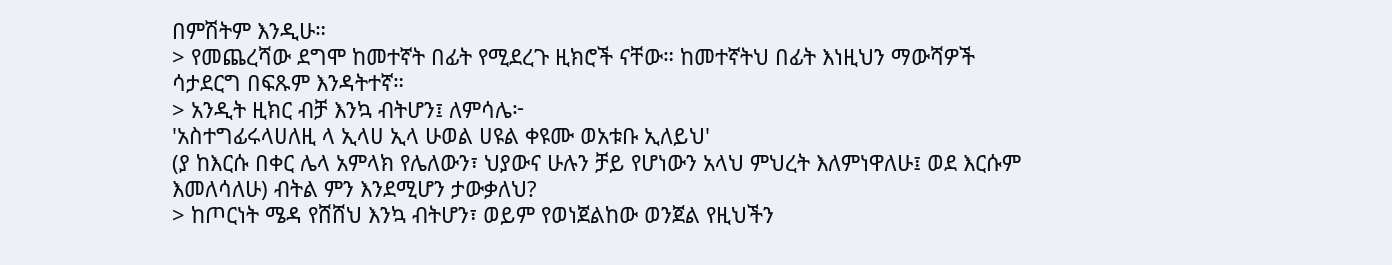በምሽትም እንዲሁ።
> የመጨረሻው ደግሞ ከመተኛት በፊት የሚደረጉ ዚክሮች ናቸው። ከመተኛትህ በፊት እነዚህን ማውሻዎች ሳታደርግ በፍጹም እንዳትተኛ።
> አንዲት ዚክር ብቻ እንኳ ብትሆን፤ ለምሳሌ፦
'አስተግፊሩላሀለዚ ላ ኢላሀ ኢላ ሁወል ሀዩል ቀዩሙ ወአቱቡ ኢለይህ'
(ያ ከእርሱ በቀር ሌላ አምላክ የሌለውን፣ ህያውና ሁሉን ቻይ የሆነውን አላህ ምህረት እለምነዋለሁ፤ ወደ እርሱም እመለሳለሁ) ብትል ምን እንደሚሆን ታውቃለህ?
> ከጦርነት ሜዳ የሸሸህ እንኳ ብትሆን፣ ወይም የወነጀልከው ወንጀል የዚህችን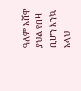ዓለም አሸዋ ያህል የበዛ ቢሆን እንኳ አላህ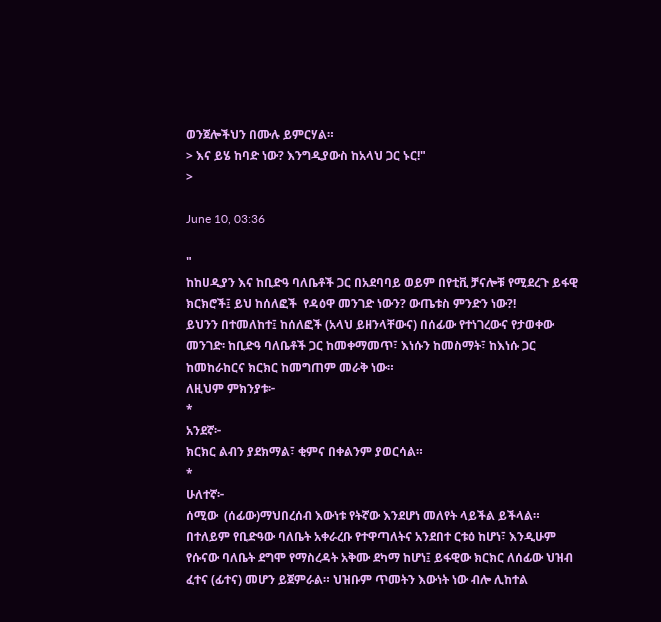ወንጀሎችህን በሙሉ ይምርሃል።
> እና ይሄ ከባድ ነው? እንግዲያውስ ከአላህ ጋር ኑር!"
>

June 10, 03:36

"
ከከሀዲያን እና ከቢድዓ ባለቤቶች ጋር በአደባባይ ወይም በየቲቪ ቻናሎቹ የሚደረጉ ይፋዊ ክርክሮች፤ ይህ ከሰለፎች  የዳዕዋ መንገድ ነውን? ውጤቱስ ምንድን ነው?!
ይህንን በተመለከተ፤ ከሰለፎች (አላህ ይዘንላቸውና) በሰፊው የተነገረውና የታወቀው መንገድ፡ ከቢድዓ ባለቤቶች ጋር ከመቀማመጥ፣ እነሱን ከመስማት፣ ከእነሱ ጋር ከመከራከርና ክርክር ከመግጠም መራቅ ነው።
ለዚህም ምክንያቱ፦
*
አንደኛ፦
ክርክር ልብን ያደክማል፣ ቂምና በቀልንም ያወርሳል።
*
ሁለተኛ፦
ሰሚው  (ሰፊው)ማህበረሰብ እውነቱ የትኛው እንደሆነ መለየት ላይችል ይችላል። በተለይም የቢድዓው ባለቤት አቀራረቡ የተዋጣለትና አንደበተ ርቱዕ ከሆነ፣ እንዲሁም የሱናው ባለቤት ደግሞ የማስረዳት አቅሙ ደካማ ከሆነ፤ ይፋዊው ክርክር ለሰፊው ህዝብ ፈተና (ፊተና) መሆን ይጀምራል። ህዝቡም ጥመትን እውነት ነው ብሎ ሊከተል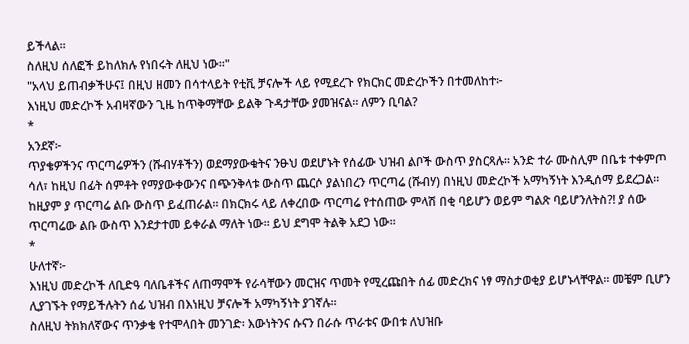ይችላል።
ስለዚህ ሰለፎች ይከለክሉ የነበሩት ለዚህ ነው።"
"አላህ ይጠብቃችሁና፤ በዚህ ዘመን በሳተላይት የቲቪ ቻናሎች ላይ የሚደረጉ የክርክር መድረኮችን በተመለከተ፦
እነዚህ መድረኮች አብዛኛውን ጊዜ ከጥቅማቸው ይልቅ ጉዳታቸው ያመዝናል። ለምን ቢባል?
*
አንደኛ፦
ጥያቄዎችንና ጥርጣሬዎችን (ሹብሃቶችን) ወደማያውቁትና ንፁህ ወደሆኑት የሰፊው ህዝብ ልቦች ውስጥ ያስርጻሉ። አንድ ተራ ሙስሊም በቤቱ ተቀምጦ ሳለ፣ ከዚህ በፊት ሰምቶት የማያውቀውንና በጭንቅላቱ ውስጥ ጨርሶ ያልነበረን ጥርጣሬ (ሹብሃ) በነዚህ መድረኮች አማካኝነት እንዲሰማ ይደረጋል። ከዚያም ያ ጥርጣሬ ልቡ ውስጥ ይፈጠራል። በክርክሩ ላይ ለቀረበው ጥርጣሬ የተሰጠው ምላሽ በቂ ባይሆን ወይም ግልጽ ባይሆንለትስ?! ያ ሰው ጥርጣሬው ልቡ ውስጥ እንደታተመ ይቀራል ማለት ነው። ይህ ደግሞ ትልቅ አደጋ ነው።
*
ሁለተኛ፦
እነዚህ መድረኮች ለቢድዓ ባለቤቶችና ለጠማሞች የራሳቸውን መርዝና ጥመት የሚረጩበት ሰፊ መድረክና ነፃ ማስታወቂያ ይሆኑላቸዋል። መቼም ቢሆን ሊያገኙት የማይችሉትን ሰፊ ህዝብ በእነዚህ ቻናሎች አማካኝነት ያገኛሉ።
ስለዚህ ትክክለኛውና ጥንቃቄ የተሞላበት መንገድ፡ እውነትንና ሱናን በራሱ ጥራቱና ውበቱ ለህዝቡ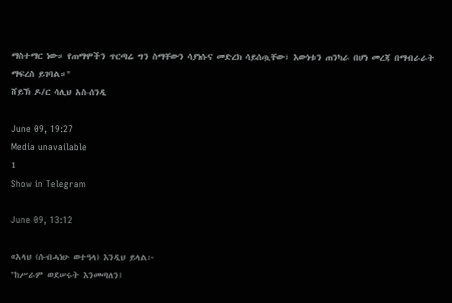ማስተማር ነው። የጠማሞችን ጥርጣሬ ግን ስማቸውን ሳያነሱና መድረክ ሳይሰጧቸው፣ እውነቱን ጠንካራ በሆነ መረጃ በማብራራት ማፍረስ ይገባል።"
ሸይኽ ዶ/ር ሳሊህ አስ-ሰንዲ

June 09, 19:27
Media unavailable
1
Show in Telegram

June 09, 13:12

«አላህ (ሱብሓነሁ ወተዓላ) እንዲህ ይላል፦
"ከሥራም ወደሠሩት እንመጣለን፤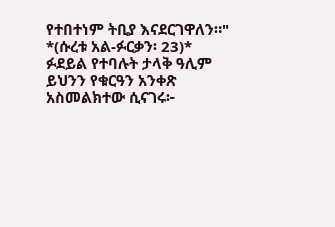የተበተነም ትቢያ እናደርገዋለን።"
*(ሱረቱ አል-ፉርቃን፡ 23)*
ፉደይል የተባሉት ታላቅ ዓሊም ይህንን የቁርዓን አንቀጽ አስመልክተው ሲናገሩ፦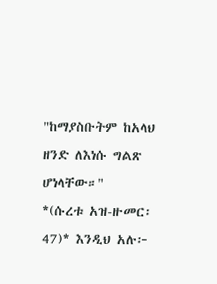"ከማያስቡትም ከአላህ ዘንድ ለእነሱ ግልጽ ሆነላቸው።"
*(ሱረቱ አዝ-ዙመር፡ 47)* እንዲህ አሉ፦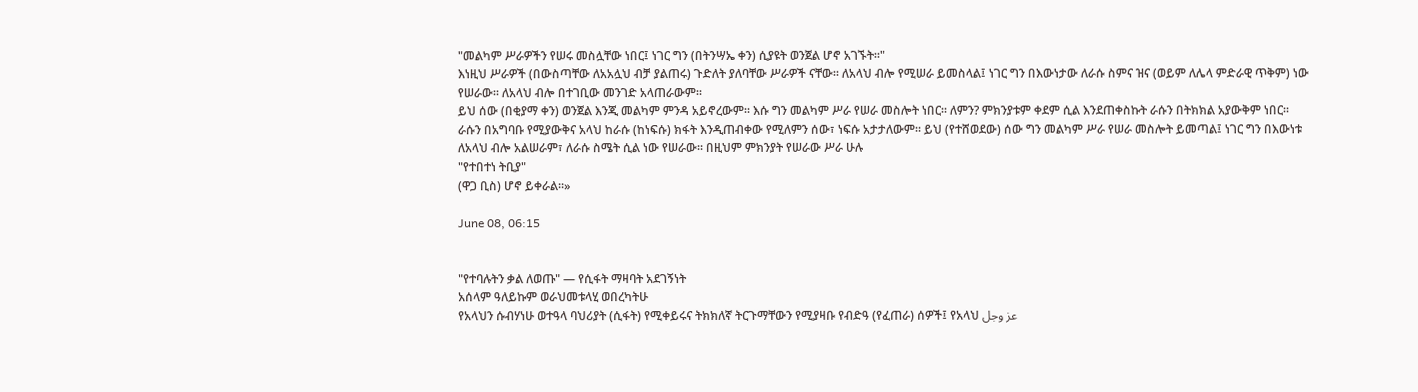"መልካም ሥራዎችን የሠሩ መስሏቸው ነበር፤ ነገር ግን (በትንሣኤ ቀን) ሲያዩት ወንጀል ሆኖ አገኙት።"
እነዚህ ሥራዎች (በውስጣቸው ለአአሏህ ብቻ ያልጠሩ) ጉድለት ያለባቸው ሥራዎች ናቸው። ለአላህ ብሎ የሚሠራ ይመስላል፤ ነገር ግን በእውነታው ለራሱ ስምና ዝና (ወይም ለሌላ ምድራዊ ጥቅም) ነው የሠራው። ለአላህ ብሎ በተገቢው መንገድ አላጠራውም።
ይህ ሰው (በቂያማ ቀን) ወንጀል እንጂ መልካም ምንዳ አይኖረውም። እሱ ግን መልካም ሥራ የሠራ መስሎት ነበር። ለምን? ምክንያቱም ቀደም ሲል እንደጠቀስኩት ራሱን በትክክል አያውቅም ነበር።
ራሱን በአግባቡ የሚያውቅና አላህ ከራሱ (ከነፍሱ) ክፋት እንዲጠብቀው የሚለምን ሰው፣ ነፍሱ አታታለውም። ይህ (የተሸወደው) ሰው ግን መልካም ሥራ የሠራ መስሎት ይመጣል፤ ነገር ግን በእውነቱ ለአላህ ብሎ አልሠራም፣ ለራሱ ስሜት ሲል ነው የሠራው። በዚህም ምክንያት የሠራው ሥራ ሁሉ
"የተበተነ ትቢያ"
(ዋጋ ቢስ) ሆኖ ይቀራል።»

June 08, 06:15


"የተባሉትን ቃል ለወጡ" — የሲፋት ማዛባት አደገኝነት
አሰላም ዓለይኩም ወራህመቱላሂ ወበረካትሁ
የአላህን ሱብሃነሁ ወተዓላ ባህሪያት (ሲፋት) የሚቀይሩና ትክክለኛ ትርጉማቸውን የሚያዛቡ የብድዓ (የፈጠራ) ሰዎች፤ የአላህ عز وجل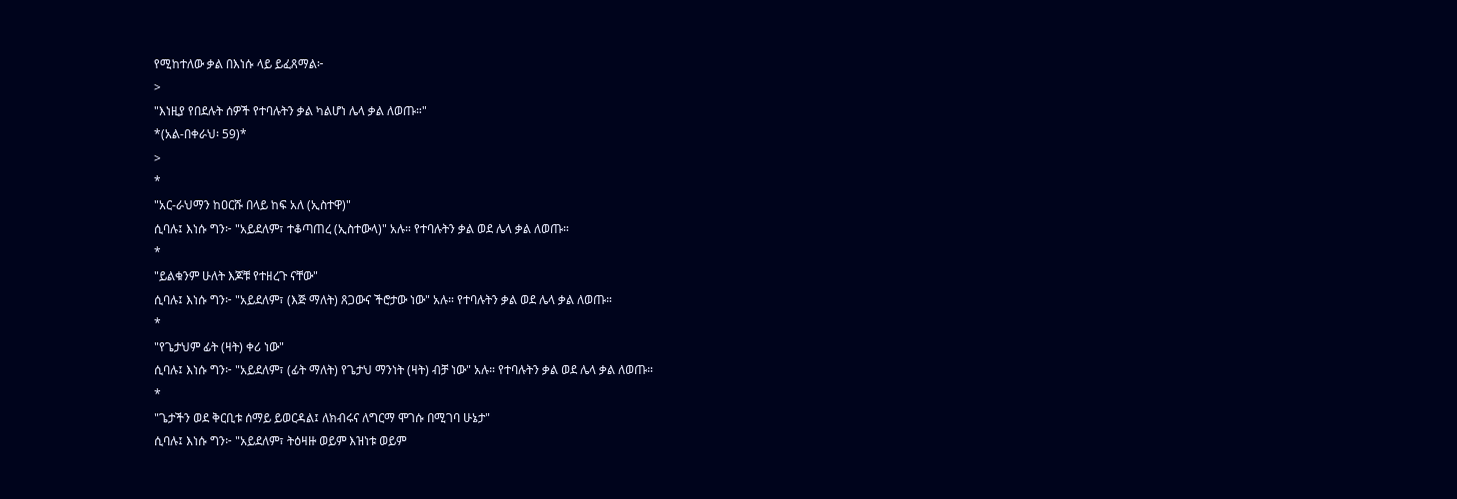የሚከተለው ቃል በእነሱ ላይ ይፈጸማል፦
>
"እነዚያ የበደሉት ሰዎች የተባሉትን ቃል ካልሆነ ሌላ ቃል ለወጡ።"
*(አል-በቀራህ፡ 59)*
>
*
"አር-ራህማን ከዐርሹ በላይ ከፍ አለ (ኢስተዋ)"
ሲባሉ፤ እነሱ ግን፦ "አይደለም፣ ተቆጣጠረ (ኢስተውላ)" አሉ። የተባሉትን ቃል ወደ ሌላ ቃል ለወጡ።
*
"ይልቁንም ሁለት እጆቹ የተዘረጉ ናቸው"
ሲባሉ፤ እነሱ ግን፦ "አይደለም፣ (እጅ ማለት) ጸጋውና ችሮታው ነው" አሉ። የተባሉትን ቃል ወደ ሌላ ቃል ለወጡ።
*
"የጌታህም ፊት (ዛት) ቀሪ ነው"
ሲባሉ፤ እነሱ ግን፦ "አይደለም፣ (ፊት ማለት) የጌታህ ማንነት (ዛት) ብቻ ነው" አሉ። የተባሉትን ቃል ወደ ሌላ ቃል ለወጡ።
*
"ጌታችን ወደ ቅርቢቱ ሰማይ ይወርዳል፤ ለክብሩና ለግርማ ሞገሱ በሚገባ ሁኔታ"
ሲባሉ፤ እነሱ ግን፦ "አይደለም፣ ትዕዛዙ ወይም እዝነቱ ወይም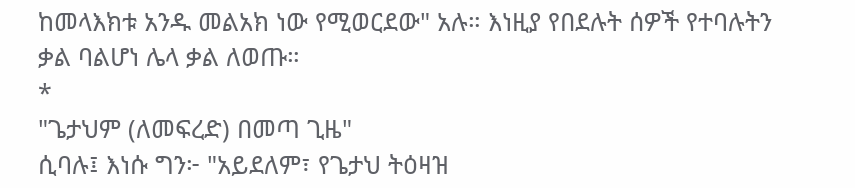ከመላእክቱ አንዱ መልአክ ነው የሚወርደው" አሉ። እነዚያ የበደሉት ሰዎች የተባሉትን ቃል ባልሆነ ሌላ ቃል ለወጡ።
*
"ጌታህም (ለመፍረድ) በመጣ ጊዜ"
ሲባሉ፤ እነሱ ግን፦ "አይደለም፣ የጌታህ ትዕዛዝ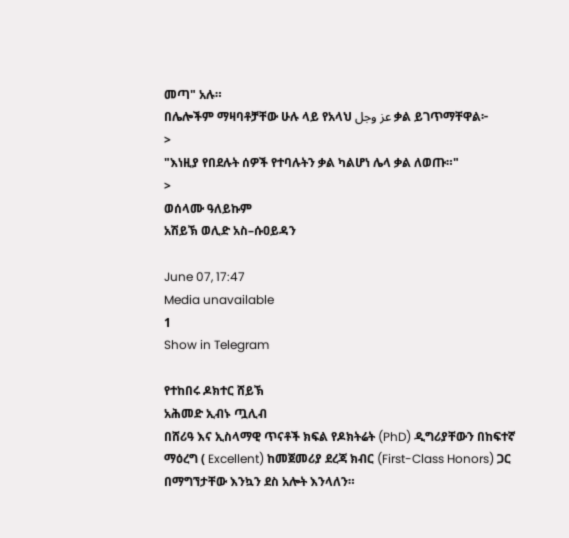መጣ" አሉ።
በሌሎችም ማዛባቶቻቸው ሁሉ ላይ የአላህ عز وجل ቃል ይገጥማቸዋል፦
>
"እነዚያ የበደሉት ሰዎች የተባሉትን ቃል ካልሆነ ሌላ ቃል ለወጡ።"
>
ወሰላሙ ዓለይኩም
አሽይኽ ወሊድ አስ–ሱዐይዳን

June 07, 17:47
Media unavailable
1
Show in Telegram

የተከበሩ ዶክተር ሸይኽ
አሕመድ ኢብኑ ጧሊብ
በሸሪዓ እና ኢስላማዊ ጥናቶች ክፍል የዶክትሬት (PhD) ዲግሪያቸውን በከፍተኛ ማዕረግ ( Excellent) ከመጀመሪያ ደረጃ ክብር (First-Class Honors) ጋር በማግኘታቸው እንኳን ደስ አሎት እንላለን።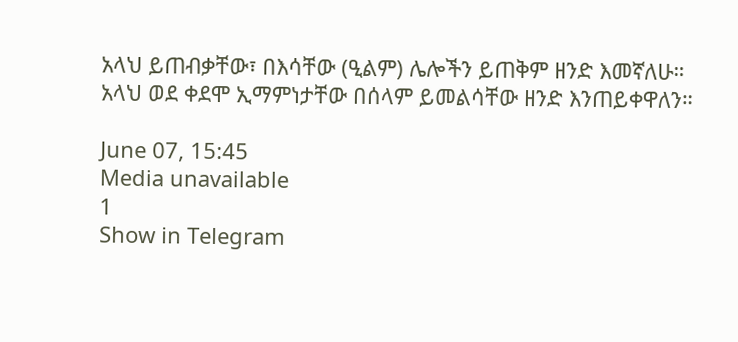አላህ ይጠብቃቸው፣ በእሳቸው (ዒልም) ሌሎችን ይጠቅም ዘንድ እመኛለሁ።
አላህ ወደ ቀደሞ ኢማምነታቸው በሰላም ይመልሳቸው ዘንድ እንጠይቀዋለን።

June 07, 15:45
Media unavailable
1
Show in Telegram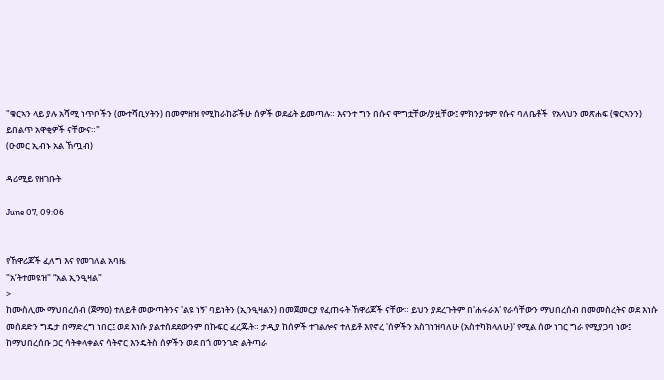"ቁርኣን ላይ ያሉ አሻሚ ነጥቦችን (ሙተሻቢሃትን) በመምዘዝ የሚከራከሯችሁ ሰዎች ወደፊት ይመጣሉ። እናንተ ግን በሱና ሞግቷቸው/ያዟቸው፤ ምክንያቱም የሱና ባለቤቶች  የአላህን መጽሐፍ (ቁርኣንን) ይበልጥ አዋቂዎች ናቸውና።"
(ዑመር ኢብኑ አል ኸጧብ)

ዳሪሚይ የዘገቡት

June 07, 09:06


የኸዋሪጆች ፈለግ እና የመገለል አባዜ
"አ’ትተመዩዝ" “አል ኢንዒዛል"
>
ከሙስሊሙ ማህበረሰብ (ጀማዐ) ተለይቶ መውጣትንና 'ልዩ ነኝ' ባይነትን (ኢንዒዛልን) በመጀመርያ የፈጠሩት ኸዋሪጆች ናቸው። ይህን ያደረጉትም በ'ሐሩራእ' የራሳቸውን ማህበረሰብ በመመስረትና ወደ እነሱ መሰደድን ግዴታ በማድረግ ነበር፤ ወደ እነሱ ያልተሰደደውንም በኩፍር ፈረጁት። ታዲያ ከሰዎች ተገልሎና ተለይቶ እየኖረ 'ሰዎችን አስገነዝባለሁ (አስተካክላለሁ)' የሚል ሰው ነገር ግራ የሚያጋባ ነው፤ ከማህበረሰቡ ጋር ሳትቀላቀልና ሳትኖር እንዴትስ ሰዎችን ወደ በጎ መንገድ ልትጣራ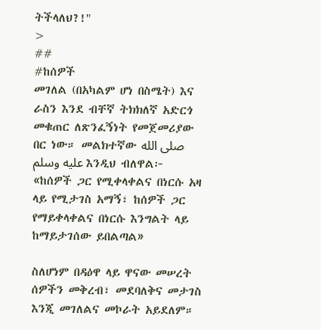ትችላለህ?!"
>
##
#ከሰዎች
መገለል (በአካልም ሆነ በስሜት) እና ራስን እንደ ብቸኛ ትክክለኛ አድርጎ መቁጠር ለጽንፈኝነት የመጀመሪያው በር ነው። መልክተኛው صلى الله عليه وسلم እንዲህ ብለዋል፦
«ከሰዎች ጋር የሚቀላቀልና በነርሱ አዛ ላይ የሚታገስ አማኝ፣ ከሰዎች ጋር የማይቀላቀልና በነርሱ እንግልት ላይ ከማይታገሰው ይበልጣል»

ስለሆነም በዳዕዋ ላይ ዋናው መሠረት ሰዎችን መቅረብ፣ መደባለቅና መታገስ እንጂ መገለልና መኮራት አይደለም።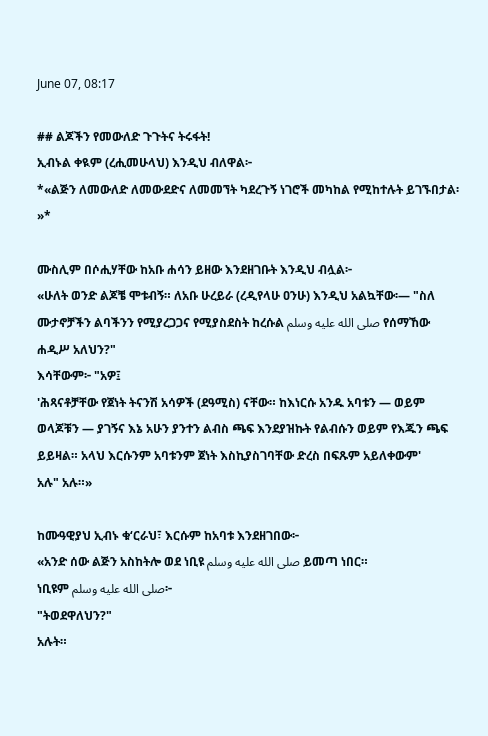June 07, 08:17

## ልጆችን የመውለድ ጉጉትና ትሩፋት!
ኢብኑል ቀዪም (ረሒመሁላህ) እንዲህ ብለዋል፦
*«ልጅን ለመውለድ ለመውደድና ለመመኘት ካደረጉኝ ነገሮች መካከል የሚከተሉት ይገኙበታል፡»*

ሙስሊም በሶሒሃቸው ከአቡ ሐሳን ይዘው እንደዘገቡት እንዲህ ብሏል፦
«ሁለት ወንድ ልጆቼ ሞቱብኝ። ለአቡ ሁረይራ (ረዲየላሁ ዐንሁ) እንዲህ አልኳቸው፡— "ስለ ሙታኖቻችን ልባችንን የሚያረጋጋና የሚያስደስት ከረሱል صلى الله عليه وسلم የሰማኸው ሐዲሥ አለህን?"
እሳቸውም፦ "አዎ፤
'ሕጻናቶቻቸው የጀነት ትናንሽ አሳዎች (ደዓሚስ) ናቸው። ከእነርሱ አንዱ አባቱን — ወይም ወላጆቹን — ያገኝና እኔ አሁን ያንተን ልብስ ጫፍ እንደያዝኩት የልብሱን ወይም የእጁን ጫፍ ይይዛል። አላህ እርሱንም አባቱንም ጀነት እስኪያስገባቸው ድረስ በፍጹም አይለቀውም'
አሉ" አሉ።»

ከሙዓዊያህ ኢብኑ ቁ‘ርራህ፣ እርሱም ከአባቱ እንደዘገበው፦
«አንድ ሰው ልጅን አስከትሎ ወደ ነቢዩ صلى الله عليه وسلم ይመጣ ነበር።
ነቢዩም صلى الله عليه وسلم፦
"ትወደዋለህን?"
አሉት።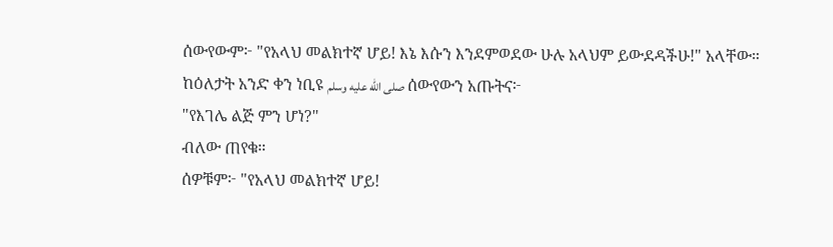ሰውየውም፦ "የአላህ መልክተኛ ሆይ! እኔ እሱን እንደምወደው ሁሉ አላህም ይውደዳችሁ!" አላቸው።
ከዕለታት አንድ ቀን ነቢዩ صلى الله عليه وسلم ሰውየውን አጡትና፦
"የእገሌ ልጅ ምን ሆነ?"
ብለው ጠየቁ።
ሰዎቹም፦ "የአላህ መልክተኛ ሆይ!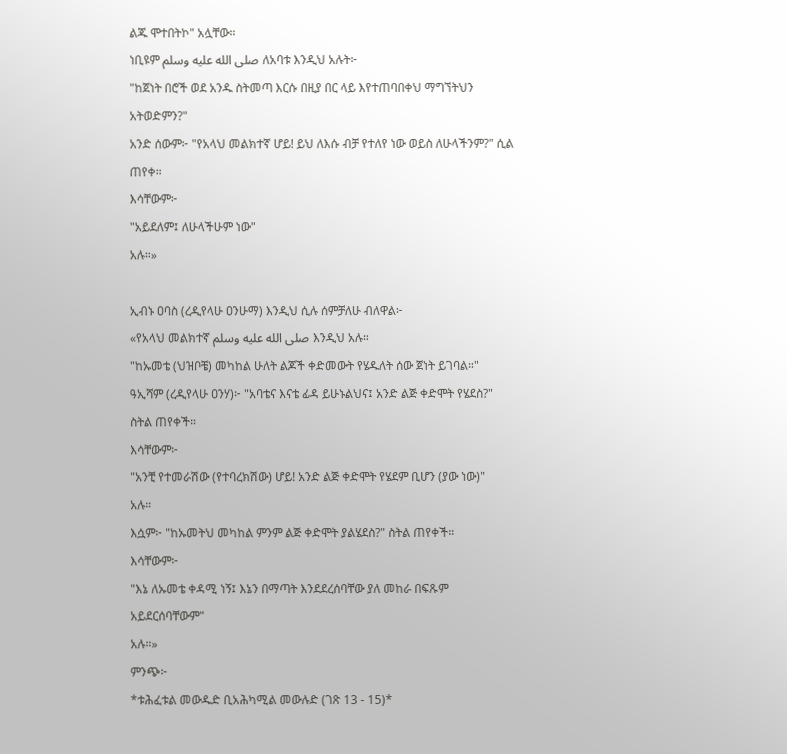ልጁ ሞተበትኮ" አሏቸው።
ነቢዩም صلى الله عليه وسلم ለአባቱ እንዲህ አሉት፦
"ከጀነት በሮች ወደ አንዱ ስትመጣ እርሱ በዚያ በር ላይ እየተጠባበቀህ ማግኘትህን አትወድምን?"
አንድ ሰውም፦ "የአላህ መልክተኛ ሆይ! ይህ ለእሱ ብቻ የተለየ ነው ወይስ ለሁላችንም?" ሲል ጠየቀ።
እሳቸውም፦
"አይደለም፤ ለሁላችሁም ነው"
አሉ።»

ኢብኑ ዐባስ (ረዲየላሁ ዐንሁማ) እንዲህ ሲሉ ሰምቻለሁ ብለዋል፦
«የአላህ መልክተኛ صلى الله عليه وسلم እንዲህ አሉ።
"ከኡመቴ (ህዝቦቼ) መካከል ሁለት ልጆች ቀድመውት የሄዱለት ሰው ጀነት ይገባል።"
ዓኢሻም (ረዲየላሁ ዐንሃ)፦ "አባቴና እናቴ ፊዳ ይሁኑልህና፤ አንድ ልጅ ቀድሞት የሄደስ?" ስትል ጠየቀች።
እሳቸውም፦
"አንቺ የተመራሽው (የተባረክሽው) ሆይ! አንድ ልጅ ቀድሞት የሄደም ቢሆን (ያው ነው)"
አሉ።
እሷም፦ "ከኡመትህ መካከል ምንም ልጅ ቀድሞት ያልሄደስ?" ስትል ጠየቀች።
እሳቸውም፦
"እኔ ለኡመቴ ቀዳሚ ነኝ፤ እኔን በማጣት እንደደረሰባቸው ያለ መከራ በፍጹም አይደርሰባቸውም"
አሉ።»
ምንጭ፦
*ቱሕፈቱል መውዱድ ቢአሕካሚል መውሉድ (ገጽ 13 - 15)*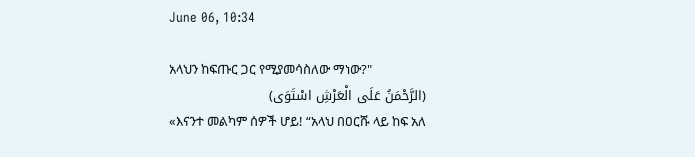June 06, 10:34

አላህን ከፍጡር ጋር የሚያመሳስለው ማነው?"
(الرَّحْمَنُ عَلَى الْعَرْشِ اسْتَوَى)
«እናንተ መልካም ሰዎች ሆይ! “አላህ በዐርሹ ላይ ከፍ አለ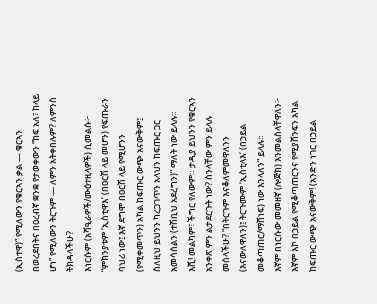(ኢስተዋ)” የሚለውን የቁርኣን ቃል — ቁርኣን በወረደበትና በዐረብኛ ቋንቋ የታወቀውን “ከፍ አለ፣ ከላይ ሆነ” የሚለውን ትርጉም — ለምን አትቀበሉም? ለምንስ ትክዳላችሁ?
እነርሱም (አሻዒራዎች/ሙዕተዚላዎች) ሲመልሱ፦ “ምክንያቱም ‘ኢስቲዋእ’ (በዐርሽ ላይ መሆን) የፍጡራን ባህሪ ነው፤ እኛ ደግሞ በዐርሽ ላይ የሚሆንን (የሚቀመጥን) አካል ከፍጡር ውጭ አናውቅም፤ ስለዚህ ይህንን ካረጋገጥን አላህን ከፍጡር ጋር አመሳሰልን (ተሽቢህ አደረግን)” ማለት ነው ይላሉ።
እሺ! መልካም፣ ችግር የለውም። ታዲያ ይህንን የቁርኣን አንቀጽ ምን ልታደርጉት ነው? ስንላቸው ምን ይላሉ መሰላችሁ? “በትርጉም እናቆለምመዋለንን (እናውለዋለን)፤ ትርጉሙም ‘ኢስቲላእ’ (በኃይል መቆጣጠር/ማሸነፍ) ነው እንላለን” ይላሉ።
እኛም በነርሱው መመዘኛ (ሎጅክ) እንመልስላቸዋለን፦ እኛም እኮ በኃይል የሚቆጣጠርንና የሚያሸንፍን አካል ከፍጡር ውጭ አናውቅም! (አንድን ነገር በኃይል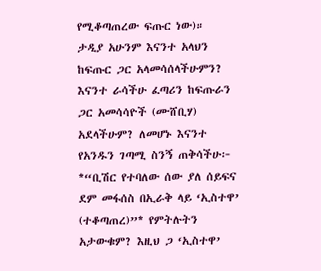የሚቆጣጠረው ፍጡር ነው)።
ታዲያ አሁንም እናንተ አላህን ከፍጡር ጋር አላመሳሰላችሁምን? እናንተ ራሳችሁ ፈጣሪን ከፍጡራን ጋር አመሳሳዮች (ሙሸቢሃ) አደላችሁም? ለመሆኑ እናንተ የአንዱን ገጣሚ ስንኝ ጠቅሳችሁ፦
*“ቢሽር የተባለው ሰው ያለ ሰይፍና ደም መፋሰስ በኢራቅ ላይ ‘ኢስተዋ’ (ተቆጣጠረ)”* የምትሉትን አታውቁም? እዚህ ጋ ‘ኢስተዋ’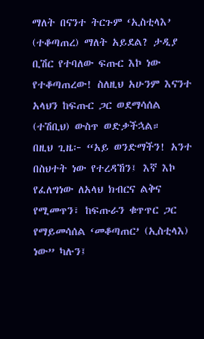ማለት በናንተ ትርጉም ‘ኢስቲላእ’ (ተቆጣጠረ) ማለት አይደል? ታዲያ ቢሽር የተባለው ፍጡር እኮ ነው የተቆጣጠረው! ስለዚህ አሁንም እናንተ አላህን ከፍጡር ጋር ወደማሳሰል (ተሽቢህ) ውስጥ ወድቃችኋል።
በዚህ ጊዜ፦ “አይ ወንድማችን! አንተ በስህተት ነው የተረዳኸን፤ እኛ እኮ የፈለግነው ለአላህ ክብርና ልቅና የሚመጥን፣ ከፍጡራን ቁጥጥር ጋር የማይመሳሰል ‘መቆጣጠር’ (ኢስቲላእ) ነው” ካሉን፤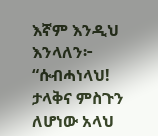እኛም እንዲህ እንላለን፦
“ሱብሓነላህ! ታላቅና ምስጉን ለሆነው አላህ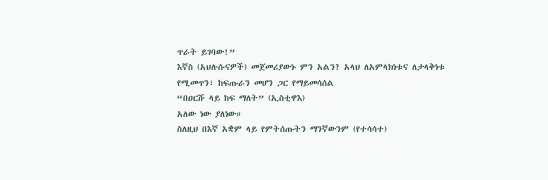ጥራት ይገባው!”
እኛስ (አህሉሱናዎች) መጀመሪያውኑ ምን አልን? አላህ ለአምላክነቱና ለታላቅነቱ የሚመጥን፣ ከፍጡራን መሆን ጋር የማይመሳሰል
“በዐርሹ ላይ ከፍ ማለት” (ኢስቲዋእ)
አለው ነው ያለነው።
ስለዚህ በእኛ አቋም ላይ የምትሰጡትን ማንኛውንም (የተሳሳተ)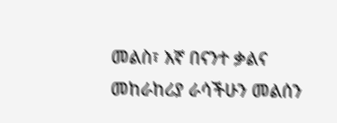መልስ፣ እኛ በናንተ ቃልና መከራከሪያ ራሳችሁን መልሰን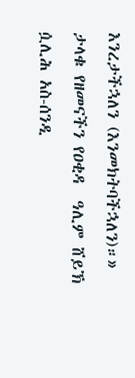እንረታችኋለን (እንመክትባችኋለን)።»
ታላቁ የዘመናችን የዐቂዳ  ዓሊም ሸይኽ ሷሊሕ አስ-ሰንዲ